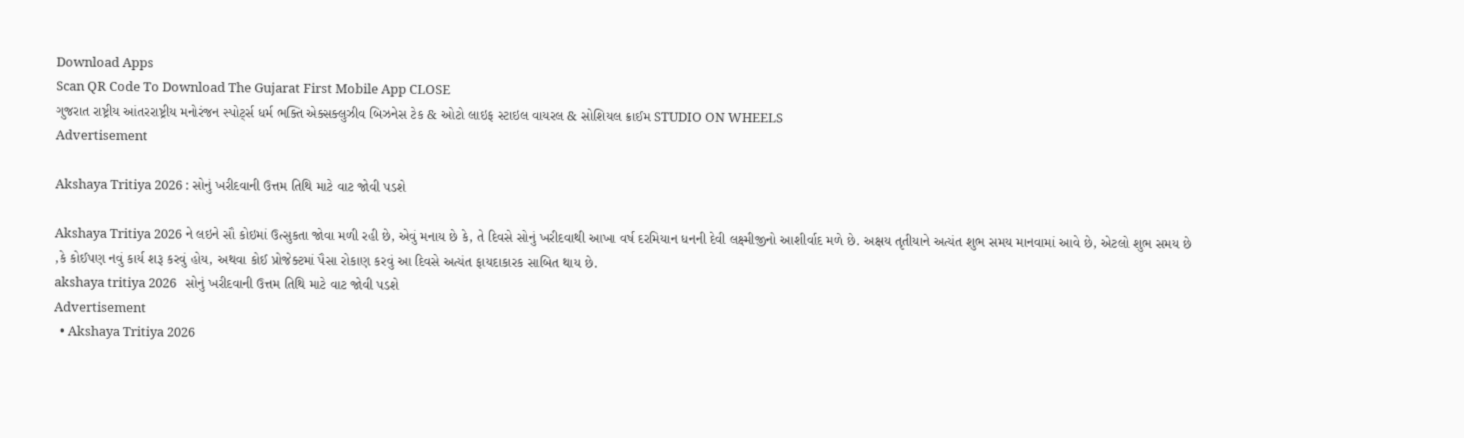Download Apps
Scan QR Code To Download The Gujarat First Mobile App CLOSE
ગુજરાત રાષ્ટ્રીય આંતરરાષ્ટ્રીય મનોરંજન સ્પોર્ટ્સ ધર્મ ભક્તિ એક્સક્લુઝીવ બિઝનેસ ટેક & ઓટો લાઇફ સ્ટાઇલ વાયરલ & સોશિયલ ક્રાઈમ STUDIO ON WHEELS
Advertisement

Akshaya Tritiya 2026 : સોનું ખરીદવાની ઉત્તમ તિથિ માટે વાટ જોવી પડશે

Akshaya Tritiya 2026 ને લઇને સૌ કોઇમાં ઉત્સુકતા જોવા મળી રહી છે, એવું મનાય છે કે, તે દિવસે સોનું ખરીદવાથી આખા વર્ષ દરમિયાન ધનની દેવી લક્ષ્મીજીનો આશીર્વાદ મળે છે. અક્ષય તૃતીયાને અત્યંત શુભ સમય માનવામાં આવે છે, એટલો શુભ સમય છે ,કે કોઈપણ નવું કાર્ય શરૂ કરવું હોય, અથવા કોઈ પ્રોજેક્ટમાં પૈસા રોકાણ કરવું આ દિવસે અત્યંત ફાયદાકારક સાબિત થાય છે.
akshaya tritiya 2026   સોનું ખરીદવાની ઉત્તમ તિથિ માટે વાટ જોવી પડશે
Advertisement
  • Akshaya Tritiya 2026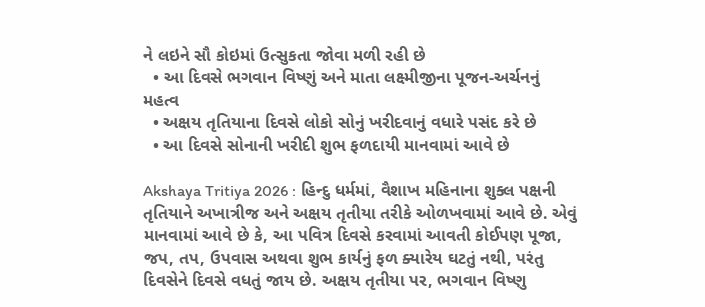ને લઇને સૌ કોઇમાં ઉત્સુકતા જોવા મળી રહી છે
  • આ દિવસે ભગવાન વિષ્ણું અને માતા લક્ષ્મીજીના પૂજન-અર્ચનનું મહત્વ
  • અક્ષય તૃતિયાના દિવસે લોકો સોનું ખરીદવાનું વધારે પસંદ કરે છે
  • આ દિવસે સોનાની ખરીદી શુભ ફળદાયી માનવામાં આવે છે

Akshaya Tritiya 2026 : હિન્દુ ધર્મમાં, વૈશાખ મહિનાના શુક્લ પક્ષની તૃતિયાને અખાત્રીજ અને અક્ષય તૃતીયા તરીકે ઓળખવામાં આવે છે. એવું માનવામાં આવે છે કે, આ પવિત્ર દિવસે કરવામાં આવતી કોઈપણ પૂજા, જપ, તપ, ઉપવાસ અથવા શુભ કાર્યનું ફળ ક્યારેય ઘટતું નથી, પરંતુ દિવસેને દિવસે વધતું જાય છે. અક્ષય તૃતીયા પર, ભગવાન વિષ્ણુ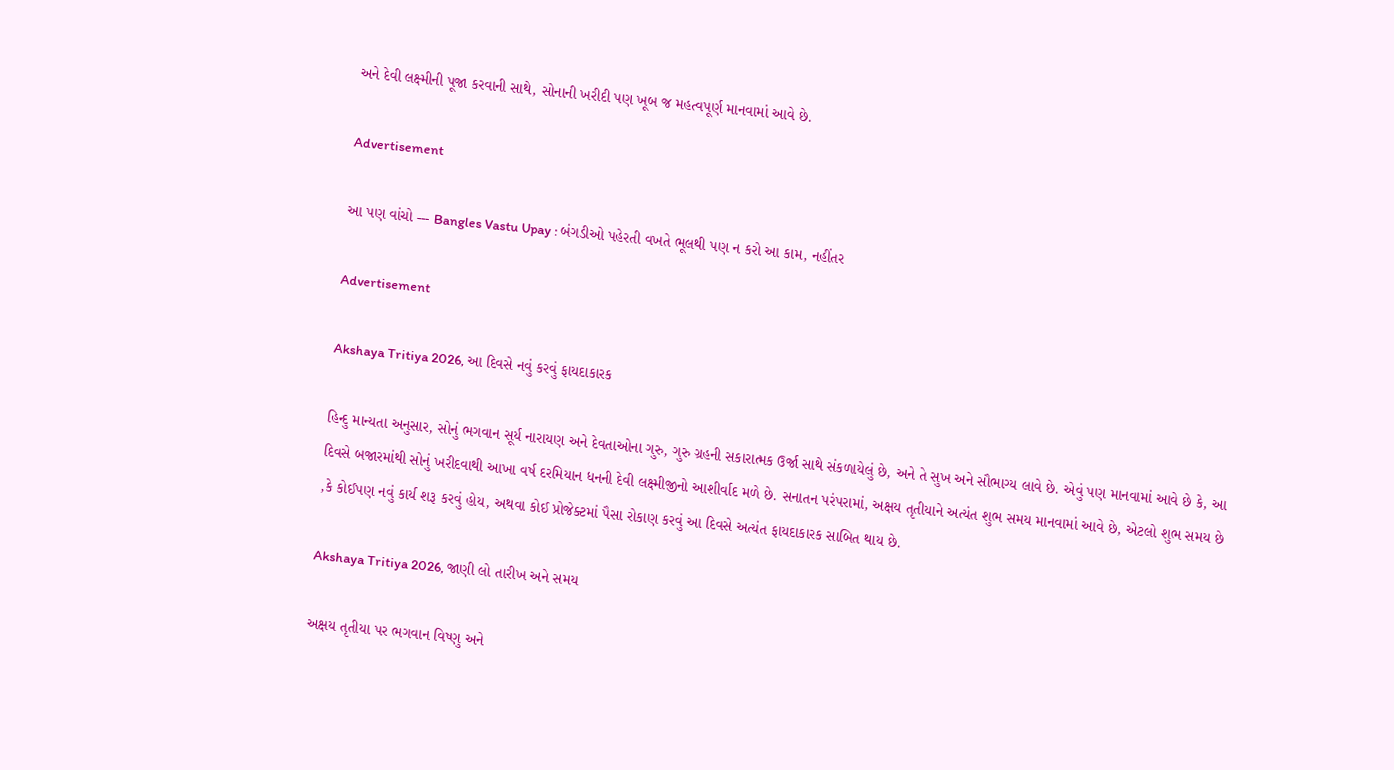અને દેવી લક્ષ્મીની પૂજા કરવાની સાથે, સોનાની ખરીદી પણ ખૂબ જ મહત્વપૂર્ણ માનવામાં આવે છે.

Advertisement

આ પણ વાંચો --- Bangles Vastu Upay : બંગડીઓ પહેરતી વખતે ભૂલથી પણ ન કરો આ કામ, નહીંતર

Advertisement

Akshaya Tritiya 2026, આ દિવસે નવું કરવું ફાયદાકારક

હિન્દુ માન્યતા અનુસાર, સોનું ભગવાન સૂર્ય નારાયણ અને દેવતાઓના ગુરુ, ગુરુ ગ્રહની સકારાત્મક ઉર્જા સાથે સંકળાયેલું છે, અને તે સુખ અને સૌભાગ્ય લાવે છે. એવું પણ માનવામાં આવે છે કે, આ દિવસે બજારમાંથી સોનું ખરીદવાથી આખા વર્ષ દરમિયાન ધનની દેવી લક્ષ્મીજીનો આશીર્વાદ મળે છે. સનાતન પરંપરામાં, અક્ષય તૃતીયાને અત્યંત શુભ સમય માનવામાં આવે છે, એટલો શુભ સમય છે ,કે કોઈપણ નવું કાર્ય શરૂ કરવું હોય, અથવા કોઈ પ્રોજેક્ટમાં પૈસા રોકાણ કરવું આ દિવસે અત્યંત ફાયદાકારક સાબિત થાય છે.

Akshaya Tritiya 2026, જાણી લો તારીખ અને સમય

અક્ષય તૃતીયા પર ભગવાન વિષ્ણુ અને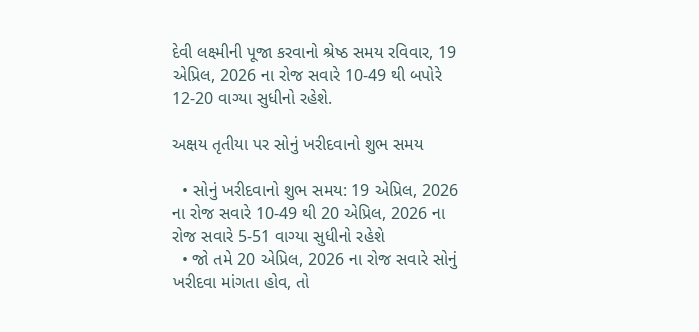દેવી લક્ષ્મીની પૂજા કરવાનો શ્રેષ્ઠ સમય રવિવાર, 19 એપ્રિલ, 2026 ના રોજ સવારે 10-49 થી બપોરે 12-20 વાગ્યા સુધીનો રહેશે.

અક્ષય તૃતીયા પર સોનું ખરીદવાનો શુભ સમય

  • સોનું ખરીદવાનો શુભ સમય: 19 એપ્રિલ, 2026 ના રોજ સવારે 10-49 થી 20 એપ્રિલ, 2026 ના રોજ સવારે 5-51 વાગ્યા સુધીનો રહેશે
  • જો તમે 20 એપ્રિલ, 2026 ના રોજ સવારે સોનું ખરીદવા માંગતા હોવ, તો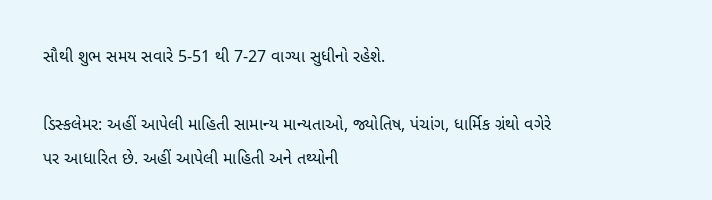સૌથી શુભ સમય સવારે 5-51 થી 7-27 વાગ્યા સુધીનો રહેશે.

ડિસ્કલેમર: અહીં આપેલી માહિતી સામાન્ય માન્યતાઓ, જ્યોતિષ, પંચાંગ, ધાર્મિક ગ્રંથો વગેરે પર આધારિત છે. અહીં આપેલી માહિતી અને તથ્યોની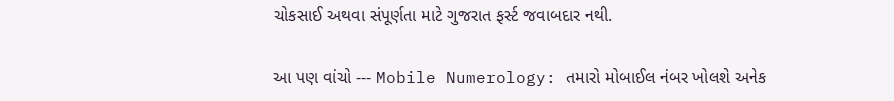ચોકસાઈ અથવા સંપૂર્ણતા માટે ગુજરાત ફર્સ્ટ જવાબદાર નથી.

આ પણ વાંચો --- Mobile Numerology: તમારો મોબાઈલ નંબર ખોલશે અનેક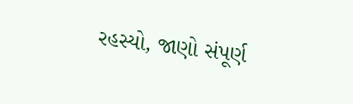રહસ્યો, જાણો સંપૂર્ણ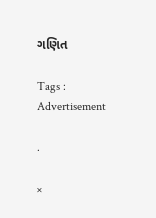ગણિત

Tags :
Advertisement

.

×